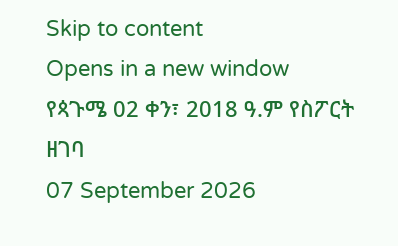Skip to content
Opens in a new window
የጳጉሜ 02 ቀን፣ 2018 ዓ.ም የስፖርት ዘገባ
07 September 2026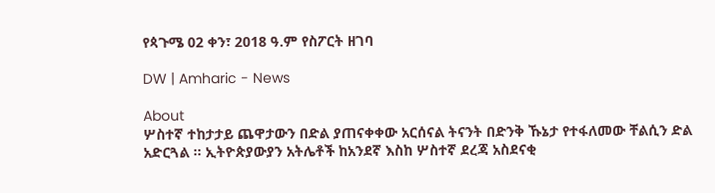የጳጉሜ 02 ቀን፣ 2018 ዓ.ም የስፖርት ዘገባ

DW | Amharic - News

About
ሦስተኛ ተከታታይ ጨዋታውን በድል ያጠናቀቀው አርሰናል ትናንት በድንቅ ኹኔታ የተፋለመው ቸልሲን ድል አድርጓል ። ኢትዮጵያውያን አትሌቶች ከአንደኛ እስከ ሦስተኛ ደረጃ አስደናቂ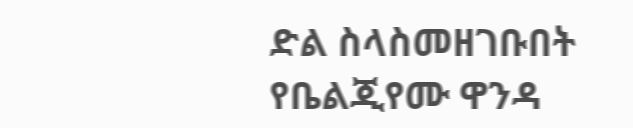ድል ስላስመዘገቡበት የቤልጂየሙ ዋንዳ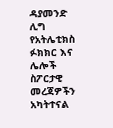ዳያመንድ ሊግ የአትሌቲክስ ፉክክር እና ሌሎች ስፖርታዊ መረጃዎችን አካትተናል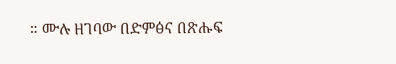። ሙሉ ዘገባው በድምፅና በጽሑፍ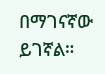በማገናኛው ይገኛል።